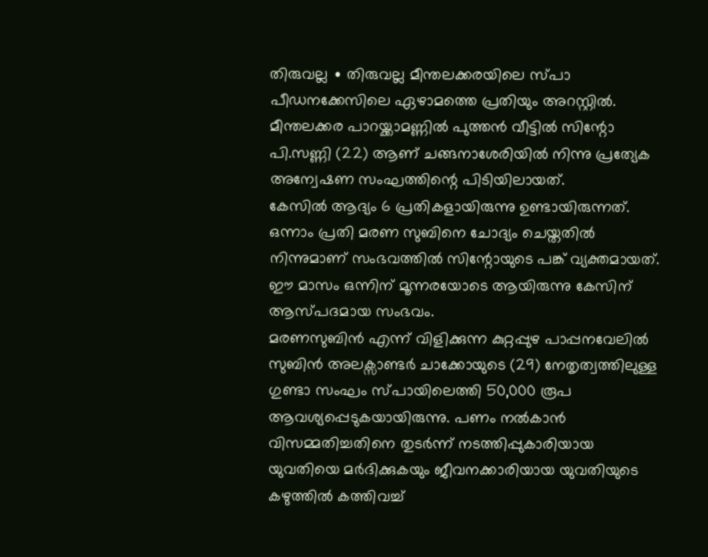തിരുവല്ല ∙ തിരുവല്ല മീന്തലക്കരയിലെ സ്പാ പീഡനക്കേസിലെ ഏഴാമത്തെ പ്രതിയും അറസ്റ്റിൽ. മീന്തലക്കര പാറയ്ക്കാമണ്ണിൽ പുത്തൻ വീട്ടിൽ സിന്റോ പി.സണ്ണി (22) ആണ് ചങ്ങനാശേരിയിൽ നിന്നു പ്രത്യേക അന്വേഷണ സംഘത്തിന്റെ പിടിയിലായത്.
കേസിൽ ആദ്യം 6 പ്രതികളായിരുന്നു ഉണ്ടായിരുന്നത്. ഒന്നാം പ്രതി മരണ സുബിനെ ചോദ്യം ചെയ്തതിൽ നിന്നുമാണ് സംഭവത്തിൽ സിന്റോയുടെ പങ്ക് വ്യക്തമായത്.
ഈ മാസം ഒന്നിന് മൂന്നരയോടെ ആയിരുന്നു കേസിന് ആസ്പദമായ സംഭവം.
മരണസുബിൻ എന്ന് വിളിക്കുന്ന കുറ്റപ്പുഴ പാപ്പനവേലിൽ സുബിൻ അലക്സാണ്ടർ ചാക്കോയുടെ (29) നേതൃത്വത്തിലുള്ള ഗുണ്ടാ സംഘം സ്പായിലെത്തി 50,000 രൂപ ആവശ്യപ്പെടുകയായിരുന്നു. പണം നൽകാൻ വിസമ്മതിച്ചതിനെ തുടർന്ന് നടത്തിപ്പുകാരിയായ യുവതിയെ മർദിക്കുകയും ജീവനക്കാരിയായ യുവതിയുടെ കഴുത്തിൽ കത്തിവച്ച്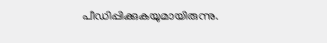പീഡിപ്പിക്കുകയുമായിരുന്നു.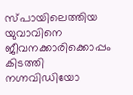സ്പായിലെത്തിയ യുവാവിനെ ജീവനക്കാരിക്കൊപ്പം കിടത്തി നഗ്നവിഡിയോ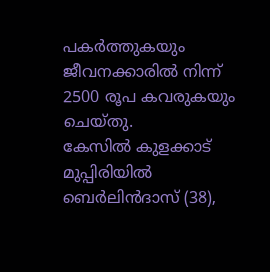പകർത്തുകയും ജീവനക്കാരിൽ നിന്ന് 2500 രൂപ കവരുകയും ചെയ്തു.
കേസിൽ കുളക്കാട് മുപ്പിരിയിൽ ബെർലിൻദാസ് (38),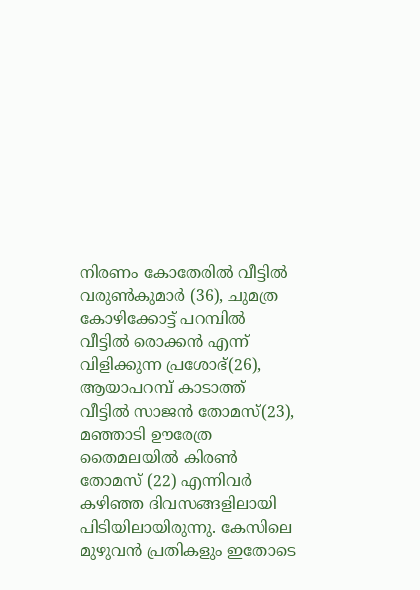നിരണം കോതേരിൽ വീട്ടിൽ വരുൺകുമാർ (36), ചുമത്ര കോഴിക്കോട്ട് പറമ്പിൽ വീട്ടിൽ രൊക്കൻ എന്ന് വിളിക്കുന്ന പ്രശോഭ്(26), ആയാപറമ്പ് കാടാത്ത് വീട്ടിൽ സാജൻ തോമസ്(23), മഞ്ഞാടി ഊരേത്ര തൈമലയിൽ കിരൺ തോമസ് (22) എന്നിവർ കഴിഞ്ഞ ദിവസങ്ങളിലായി പിടിയിലായിരുന്നു. കേസിലെ മുഴുവൻ പ്രതികളും ഇതോടെ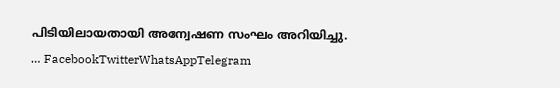പിടിയിലായതായി അന്വേഷണ സംഘം അറിയിച്ചു.
… FacebookTwitterWhatsAppTelegram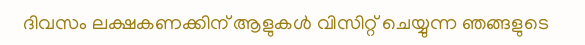ദിവസം ലക്ഷകണക്കിന് ആളുകൾ വിസിറ്റ് ചെയ്യുന്ന ഞങ്ങളുടെ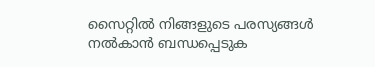സൈറ്റിൽ നിങ്ങളുടെ പരസ്യങ്ങൾ നൽകാൻ ബന്ധപ്പെടുക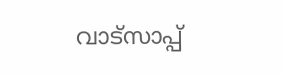വാട്സാപ്പ്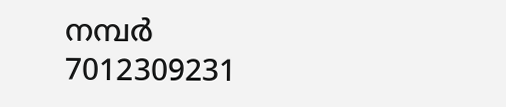നമ്പർ 7012309231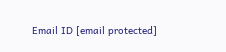Email ID [email protected]